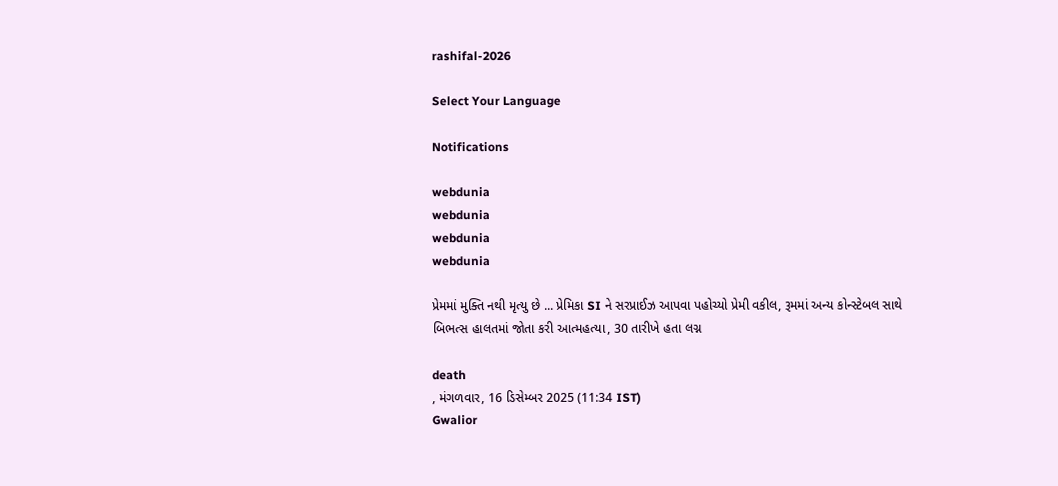rashifal-2026

Select Your Language

Notifications

webdunia
webdunia
webdunia
webdunia

પ્રેમમાં મુક્તિ નથી મૃત્યુ છે ... પ્રેમિકા SI ને સરપ્રાઈઝ આપવા પહોચ્યો પ્રેમી વકીલ, રૂમમાં અન્ય કોન્સ્ટેબલ સાથે બિભત્સ હાલતમાં જોતા કરી આત્મહત્યા, 30 તારીખે હતા લગ્ન

death
, મંગળવાર, 16 ડિસેમ્બર 2025 (11:34 IST)
Gwalior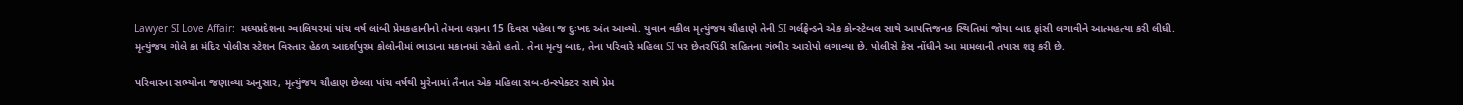Lawyer SI Love Affair:  મધ્યપ્રદેશના ગ્વાલિયરમાં પાંચ વર્ષ લાંબી પ્રેમકહાનીનો તેમના લગ્નના 15 દિવસ પહેલા જ દુઃખદ અંત આવ્યો. યુવાન વકીલ મૃત્યુંજય ચૌહાણે તેની SI ગર્લફ્રેન્ડને એક કોન્સ્ટેબલ સાથે આપત્તિજનક સ્થિતિમાં જોયા બાદ ફાંસી લગાવીને આત્મહત્યા કરી લીધી. મૃત્યુંજય ગોલે કા મંદિર પોલીસ સ્ટેશન વિસ્તાર હેઠળ આદર્શપુરમ કોલોનીમાં ભાડાના મકાનમાં રહેતો હતો. તેના મૃત્યુ બાદ, તેના પરિવારે મહિલા SI પર છેતરપિંડી સહિતના ગંભીર આરોપો લગાવ્યા છે. પોલીસે કેસ નોંધીને આ મામલાની તપાસ શરૂ કરી છે.

પરિવારના સભ્યોના જણાવ્યા અનુસાર, મૃત્યુંજય ચૌહાણ છેલ્લા પાંચ વર્ષથી મુરેનામાં તૈનાત એક મહિલા સબ-ઇન્સ્પેક્ટર સાથે પ્રેમ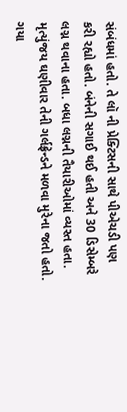સંબંધમાં હતો. તે લૉ ની પ્રેક્ટિસની સાથે પીએચડી પણ કરી રહ્યો હતો. બંનેની સગાઈ થઈ હતી અને 30 ડિસેમ્બરે લગ્ન થવાના હતા. બધા લગ્નની તૈયારીઓમાં વ્યસ્ત હતા. મૃત્યુંજય ઘણીવાર તેની ગર્લફ્રેન્ડને મળવા મુરેના જતો હતો. ગયા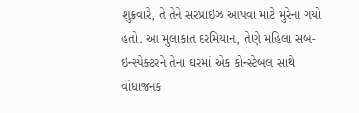શુક્રવારે, તે તેને સરપ્રાઇઝ આપવા માટે મુરેના ગયો હતો. આ મુલાકાત દરમિયાન, તેણે મહિલા સબ-ઇન્સ્પેક્ટરને તેના ઘરમાં એક કોન્સ્ટેબલ સાથે વાંધાજનક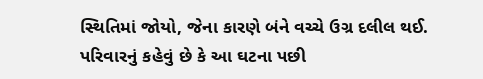સ્થિતિમાં જોયો, જેના કારણે બંને વચ્ચે ઉગ્ર દલીલ થઈ. પરિવારનું કહેવું છે કે આ ઘટના પછી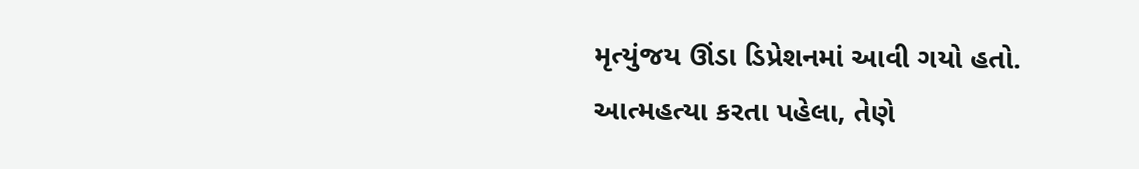મૃત્યુંજય ઊંડા ડિપ્રેશનમાં આવી ગયો હતો. આત્મહત્યા કરતા પહેલા, તેણે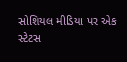સોશિયલ મીડિયા પર એક સ્ટેટસ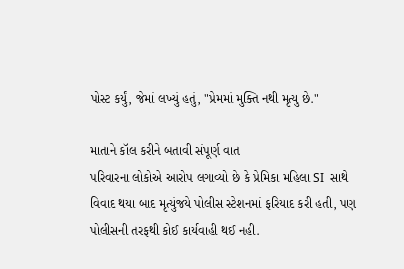પોસ્ટ કર્યું, જેમાં લખ્યું હતું, "પ્રેમમાં મુક્તિ નથી મૃત્યુ છે."

માતાને કૉલ કરીને બતાવી સંપૂર્ણ વાત
પરિવારના લોકોએ આરોપ લગાવ્યો છે કે પ્રેમિકા મહિલા SI  સાથે વિવાદ થયા બાદ મૃત્યુંજયે પોલીસ સ્ટેશનમાં ફરિયાદ કરી હતી, પણ પોલીસની તરફથી કોઈ કાર્યવાહી થઈ નહી.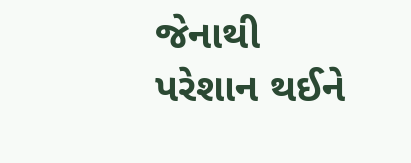જેનાથી પરેશાન થઈને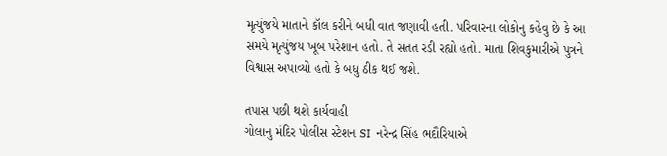મૃત્યુંજયે માતાને કૉલ કરીને બધી વાત જણાવી હતી. પરિવારના લોકોનુ કહેવુ છે કે આ સમયે મૃત્યુંજય ખૂબ પરેશાન હતો. તે સતત રડી રહ્યો હતો. માતા શિવકુમારીએ પુત્રને વિશ્વાસ અપાવ્યો હતો કે બધુ ઠીક થઈ જશે.

તપાસ પછી થશે કાર્યવાહી
ગોલાનુ મંદિર પોલીસ સ્ટેશન SI  નરેન્દ્ર સિંહ ભદૌરિયાએ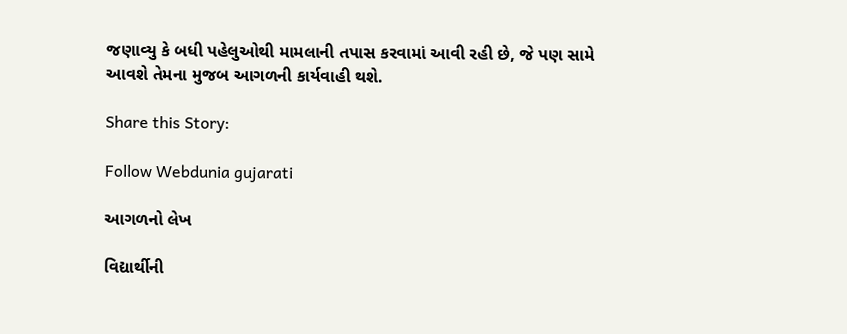જણાવ્યુ કે બધી પહેલુઓથી મામલાની તપાસ કરવામાં આવી રહી છે, જે પણ સામે આવશે તેમના મુજબ આગળની કાર્યવાહી થશે.

Share this Story:

Follow Webdunia gujarati

આગળનો લેખ

વિદ્યાર્થીની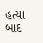હત્યા બાદ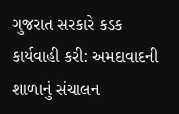ગુજરાત સરકારે કડક કાર્યવાહી કરી: અમદાવાદની શાળાનું સંચાલન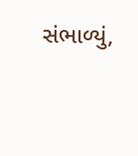સંભાળ્યું,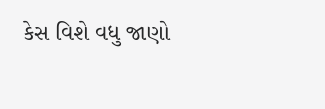કેસ વિશે વધુ જાણો